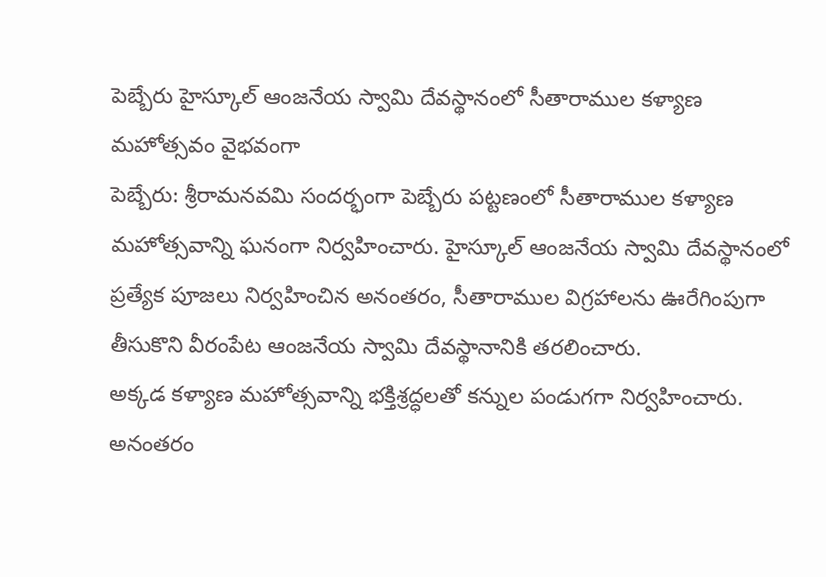పెబ్బేరు హైస్కూల్ ఆంజనేయ స్వామి దేవస్థానంలో సీతారాముల కళ్యాణ మహోత్సవం వైభవంగా
పెబ్బేరు: శ్రీరామనవమి సందర్భంగా పెబ్బేరు పట్టణంలో సీతారాముల కళ్యాణ మహోత్సవాన్ని ఘనంగా నిర్వహించారు. హైస్కూల్ ఆంజనేయ స్వామి దేవస్థానంలో ప్రత్యేక పూజలు నిర్వహించిన అనంతరం, సీతారాముల విగ్రహాలను ఊరేగింపుగా తీసుకొని వీరంపేట ఆంజనేయ స్వామి దేవస్థానానికి తరలించారు.
అక్కడ కళ్యాణ మహోత్సవాన్ని భక్తిశ్రద్ధలతో కన్నుల పండుగగా నిర్వహించారు. అనంతరం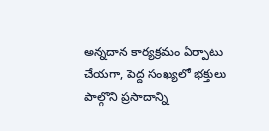అన్నదాన కార్యక్రమం ఏర్పాటు చేయగా, పెద్ద సంఖ్యలో భక్తులు పాల్గొని ప్రసాదాన్ని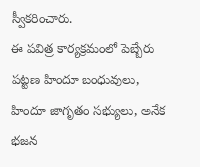స్వీకరించారు.
ఈ పవిత్ర కార్యక్రమంలో పెబ్బేరు పట్టణ హిందూ బంధువులు, హిందూ జాగృతం సభ్యులు, అనేక భజన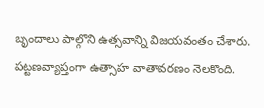బృందాలు పాల్గొని ఉత్సవాన్ని విజయవంతం చేశారు. పట్టణవ్యాప్తంగా ఉత్సాహ వాతావరణం నెలకొంది.